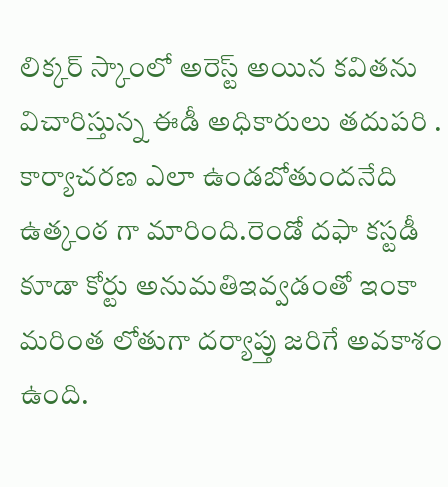లిక్కర్ స్కాంలో అరెస్ట్ అయిన కవితను విచారిస్తున్న ఈడీ అధికారులు తదుపరి . కార్యాచరణ ఎలా ఉండబోతుందనేది ఉత్కంఠ గా మారింది.రెండో దఫా కస్టడీ కూడా కోర్టు అనుమతిఇవ్వడంతో ఇంకా మరింత లోతుగా దర్యాప్తు జరిగే అవకాశం ఉంది.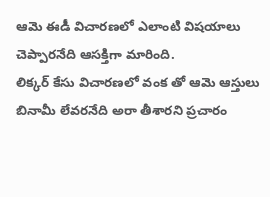ఆమె ఈడీ విచారణలో ఎలాంటి విషయాలు చెప్పారనేది ఆసక్తిగా మారింది.
లిక్కర్ కేసు విచారణలో వంక తో ఆమె ఆస్తులు బినామీ లేవరనేది అరా తీశారని ప్రచారం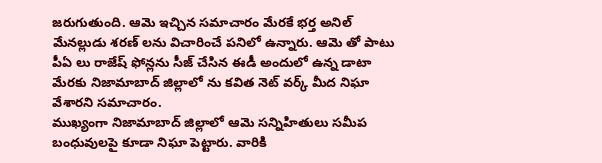జరుగుతుంది. ఆమె ఇచ్చిన సమాచారం మేరకే భర్త అనిల్ మేనల్లుడు శరణ్ లను విచారించే పనిలో ఉన్నారు. ఆమె తో పాటు పీఏ లు రాజేష్ ఫోన్లను సీజ్ చేసిన ఈడీ అందులో ఉన్న డాటా మేరకు నిజామాబాద్ జిల్లాలో ను కవిత నెట్ వర్క్ మీద నిఘా వేశారని సమాచారం.
ముఖ్యంగా నిజామాబాద్ జిల్లాలో ఆమె సన్నిహితులు సమీప బంధువులపై కూడా నిఘా పెట్టారు. వారికి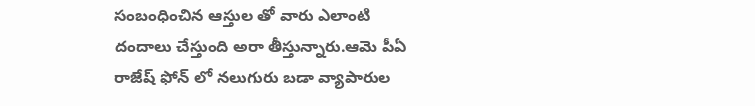సంబంధించిన ఆస్తుల తో వారు ఎలాంటి దందాలు చేస్తుంది అరా తీస్తున్నారు.ఆమె పీఏ రాజేష్ ఫోన్ లో నలుగురు బడా వ్యాపారుల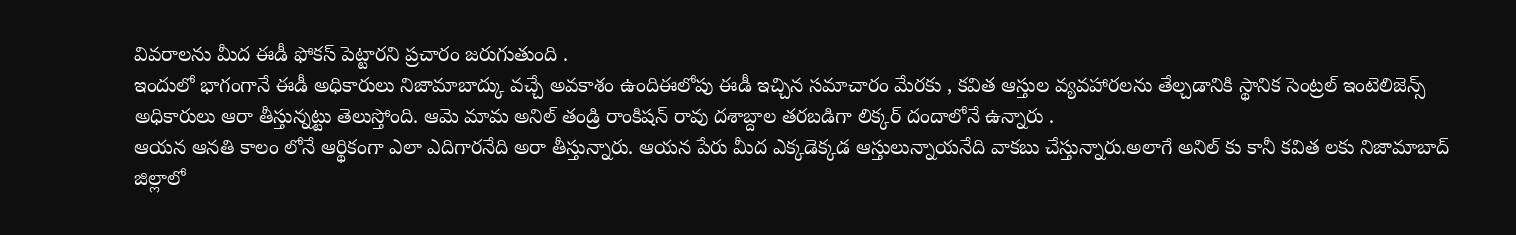వివరాలను మీద ఈడీ ఫోకస్ పెట్టారని ప్రచారం జరుగుతుంది .
ఇందులో భాగంగానే ఈడీ అధికారులు నిజామాబాద్కు వచ్చే అవకాశం ఉందిఈలోపు ఈడీ ఇచ్చిన సమాచారం మేరకు , కవిత ఆస్తుల వ్యవహారలను తేల్చడానికి స్థానిక సెంట్రల్ ఇంటెలిజెన్స్ అధికారులు ఆరా తీస్తున్నట్టు తెలుస్తోంది. ఆమె మామ అనిల్ తండ్రి రాంకిషన్ రావు దశాబ్దాల తరబడిగా లిక్కర్ దందాలోనే ఉన్నారు .
ఆయన ఆనతి కాలం లోనే ఆర్థికంగా ఎలా ఎదిగారనేది అరా తీస్తున్నారు. ఆయన పేరు మీద ఎక్కడెక్కడ ఆస్తులున్నాయనేది వాకబు చేస్తున్నారు.అలాగే అనిల్ కు కానీ కవిత లకు నిజామాబాద్ జిల్లాలో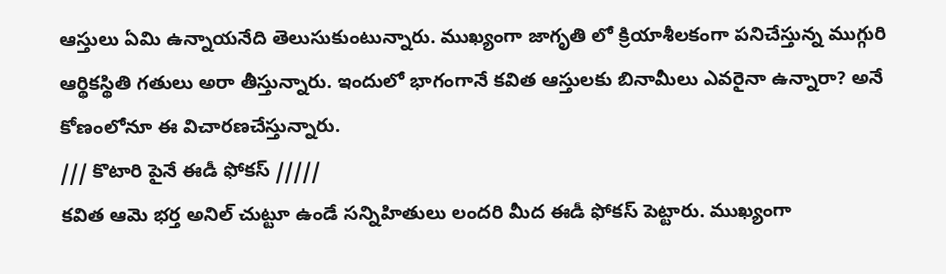ఆస్తులు ఏమి ఉన్నాయనేది తెలుసుకుంటున్నారు. ముఖ్యంగా జాగృతి లో క్రియాశీలకంగా పనిచేస్తున్న ముగ్గురి ఆర్థికస్థితి గతులు అరా తీస్తున్నారు. ఇందులో భాగంగానే కవిత ఆస్తులకు బినామీలు ఎవరైనా ఉన్నారా? అనే కోణంలోనూ ఈ విచారణచేస్తున్నారు.
/// కొటారి పైనే ఈడీ ఫోకస్ /////
కవిత ఆమె భర్త అనిల్ చుట్టూ ఉండే సన్నిహితులు లందరి మీద ఈడీ ఫోకస్ పెట్టారు. ముఖ్యంగా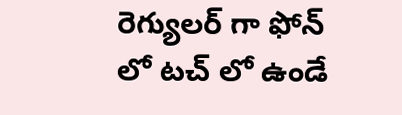రెగ్యులర్ గా ఫోన్ లో టచ్ లో ఉండే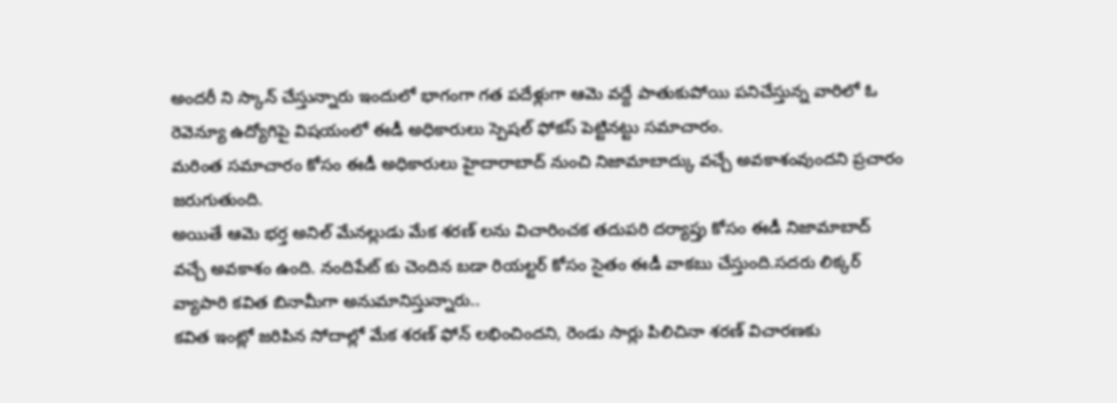అందరీ ని స్కాన్ చేస్తున్నారు ఇందులో భాగంగా గత పదేళ్లుగా ఆమె వద్దే పాతుకుపోయి పనిచేస్తున్న వారిలో ఓ రెవెన్యూ ఉద్యోగిపై విషయంలో ఈడీ అధికారులు స్పెషల్ ఫోకస్ పెట్టినట్టు సమాచారం.
మరింత సమాచారం కోసం ఈడీ అధికారులు హైదారాబాద్ నుంచి నిజామాబాద్కు వచ్చే అవకాశంవుందని ప్రచారం జరుగుతుంది.
అయితే ఆమె భర్త అనిల్ మేనల్లుడు మేక శరణ్ లను విచారించక తదుపరి దర్యాప్తు కోసం ఈడీ నిజామాబాద్ వచ్చే అవకాశం ఉంది. నందిపేట్ కు చెందిన బడా రియల్టర్ కోసం సైతం ఈడీ వాకబు చేస్తుంది.సదరు లిక్కర్ వ్యాపారి కవిత బినామీగా అనుమానిస్తున్నారు..
కవిత ఇంట్లో జరిపిన సోదాల్లో మేక శరణ్ ఫోన్ లభించిందని, రెండు సార్లు పిలిచినా శరణ్ విచారణకు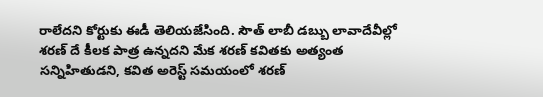రాలేదని కోర్టుకు ఈడీ తెలియజేసింది. సౌత్ లాబీ డబ్బు లావాదేవీల్లో శరణ్ దే కీలక పాత్ర ఉన్నదని మేక శరణ్ కవితకు అత్యంత సన్నిహితుడని, కవిత అరెస్ట్ సమయంలో శరణ్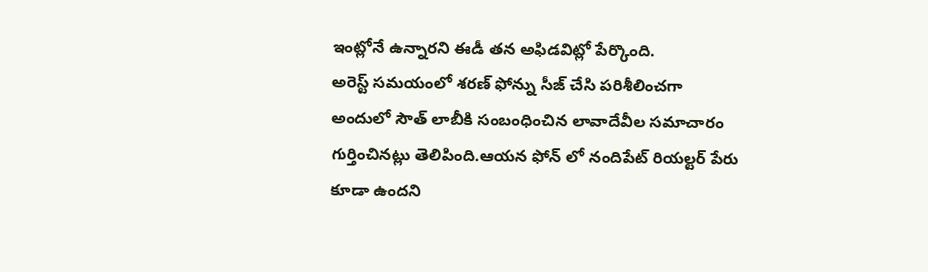ఇంట్లోనే ఉన్నారని ఈడీ తన అఫిడవిట్లో పేర్కొంది.
అరెస్ట్ సమయంలో శరణ్ ఫోన్ను సీజ్ చేసి పరిశీలించగా అందులో సౌత్ లాబీకి సంబంధించిన లావాదేవీల సమాచారం గుర్తించినట్లు తెలిపింది.ఆయన ఫోన్ లో నందిపేట్ రియల్టర్ పేరు కూడా ఉందని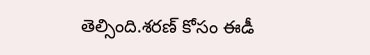తెల్సింది.శరణ్ కోసం ఈడీ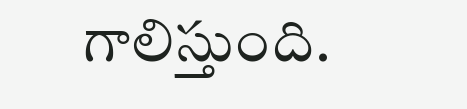గాలిస్తుంది.